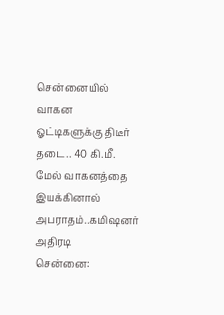சென்னையில் வாகன ஓட்டிகளுக்கு திடீர் தடை.. 40 கி.மீ. மேல் வாகனத்தை இயக்கினால் அபராதம்..கமிஷனர் அதிரடி
சென்னை: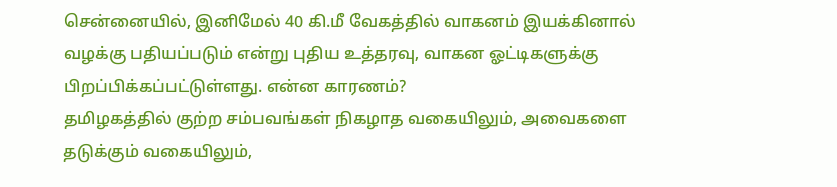சென்னையில், இனிமேல் 40 கி.மீ வேகத்தில் வாகனம் இயக்கினால் வழக்கு பதியப்படும் என்று புதிய உத்தரவு, வாகன ஓட்டிகளுக்கு பிறப்பிக்கப்பட்டுள்ளது. என்ன காரணம்?
தமிழகத்தில் குற்ற சம்பவங்கள் நிகழாத வகையிலும், அவைகளை தடுக்கும் வகையிலும்,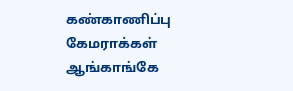கண்காணிப்பு கேமராக்கள் ஆங்காங்கே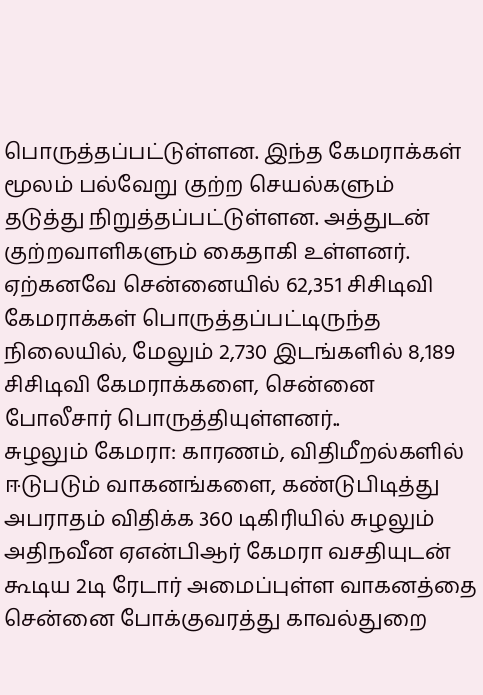பொருத்தப்பட்டுள்ளன. இந்த கேமராக்கள் மூலம் பல்வேறு குற்ற செயல்களும் தடுத்து நிறுத்தப்பட்டுள்ளன. அத்துடன் குற்றவாளிகளும் கைதாகி உள்ளனர்.
ஏற்கனவே சென்னையில் 62,351 சிசிடிவி கேமராக்கள் பொருத்தப்பட்டிருந்த நிலையில், மேலும் 2,730 இடங்களில் 8,189 சிசிடிவி கேமராக்களை, சென்னை போலீசார் பொருத்தியுள்ளனர்..
சுழலும் கேமரா: காரணம், விதிமீறல்களில் ஈடுபடும் வாகனங்களை, கண்டுபிடித்து அபராதம் விதிக்க 360 டிகிரியில் சுழலும் அதிநவீன ஏஎன்பிஆர் கேமரா வசதியுடன் கூடிய 2டி ரேடார் அமைப்புள்ள வாகனத்தை சென்னை போக்குவரத்து காவல்துறை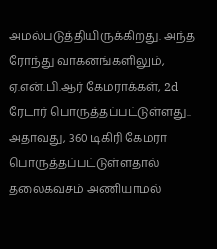அமல்படுத்தியிருக்கிறது. அந்த ரோந்து வாகனங்களிலும், ஏ.என்.பி.ஆர் கேமராக்கள், 2d ரேடார் பொருத்தப்பட்டுள்ளது..
அதாவது, 360 டிகிரி கேமரா பொருத்தப்பட்டுள்ளதால் தலைகவசம் அணியாமல்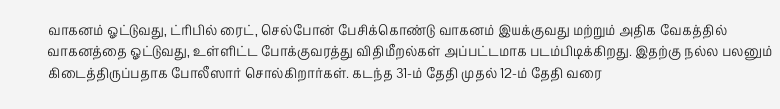வாகனம் ஓட்டுவது, ட்ரிபில் ரைட், செல்போன் பேசிக்கொண்டு வாகனம் இயக்குவது மற்றும் அதிக வேகத்தில் வாகனத்தை ஓட்டுவது, உள்ளிட்ட போக்குவரத்து விதிமீறல்கள் அப்பட்டமாக படம்பிடிக்கிறது. இதற்கு நல்ல பலனும் கிடைத்திருப்பதாக போலீஸார் சொல்கிறார்கள். கடந்த 31-ம் தேதி முதல் 12-ம் தேதி வரை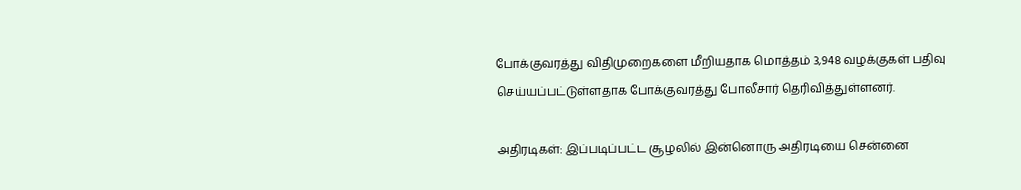போக்குவரத்து விதிமுறைகளை மீறியதாக மொத்தம் 3,948 வழக்குகள் பதிவு செய்யப்பட்டுள்ளதாக போக்குவரத்து போலீசார் தெரிவித்துள்ளனர்.

அதிரடிகள்: இப்படிப்பட்ட சூழலில் இன்னொரு அதிரடியை சென்னை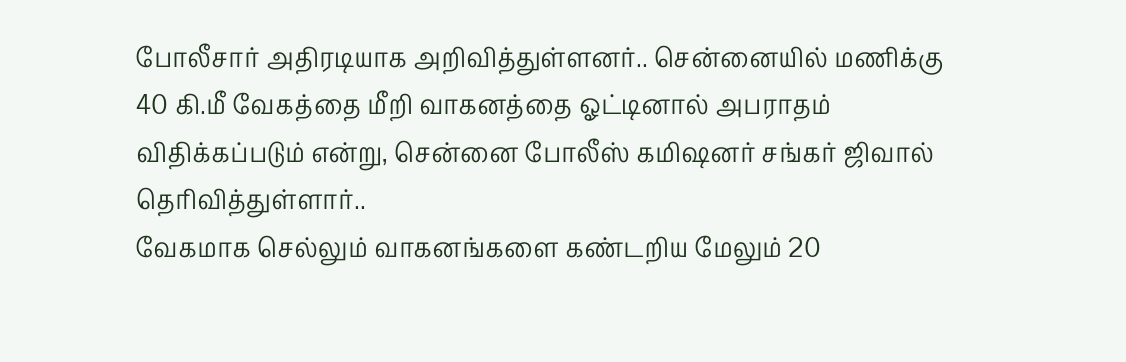போலீசார் அதிரடியாக அறிவித்துள்ளனர்.. சென்னையில் மணிக்கு 40 கி.மீ வேகத்தை மீறி வாகனத்தை ஓட்டினால் அபராதம் விதிக்கப்படும் என்று, சென்னை போலீஸ் கமிஷனர் சங்கர் ஜிவால் தெரிவித்துள்ளார்..
வேகமாக செல்லும் வாகனங்களை கண்டறிய மேலும் 20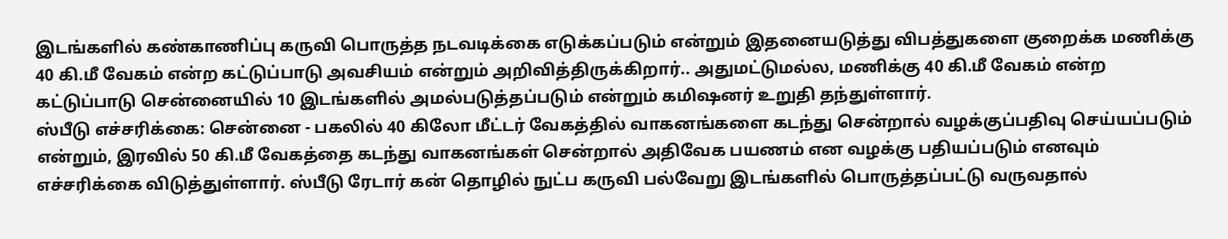இடங்களில் கண்காணிப்பு கருவி பொருத்த நடவடிக்கை எடுக்கப்படும் என்றும் இதனையடுத்து விபத்துகளை குறைக்க மணிக்கு 40 கி.மீ வேகம் என்ற கட்டுப்பாடு அவசியம் என்றும் அறிவித்திருக்கிறார்.. அதுமட்டுமல்ல, மணிக்கு 40 கி.மீ வேகம் என்ற கட்டுப்பாடு சென்னையில் 10 இடங்களில் அமல்படுத்தப்படும் என்றும் கமிஷனர் உறுதி தந்துள்ளார்.
ஸ்பீடு எச்சரிக்கை: சென்னை - பகலில் 40 கிலோ மீட்டர் வேகத்தில் வாகனங்களை கடந்து சென்றால் வழக்குப்பதிவு செய்யப்படும் என்றும், இரவில் 50 கி.மீ வேகத்தை கடந்து வாகனங்கள் சென்றால் அதிவேக பயணம் என வழக்கு பதியப்படும் எனவும் எச்சரிக்கை விடுத்துள்ளார். ஸ்பீடு ரேடார் கன் தொழில் நுட்ப கருவி பல்வேறு இடங்களில் பொருத்தப்பட்டு வருவதால்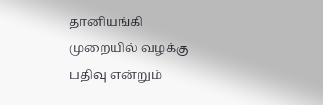தானியங்கி முறையில் வழக்கு பதிவு என்றும்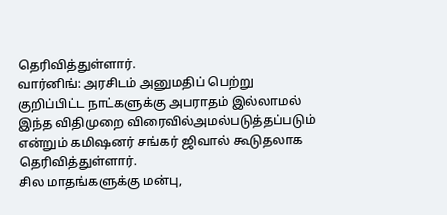தெரிவித்துள்ளார்.
வார்னிங்: அரசிடம் அனுமதிப் பெற்று குறிப்பிட்ட நாட்களுக்கு அபராதம் இல்லாமல் இந்த விதிமுறை விரைவில்அமல்படுத்தப்படும் என்றும் கமிஷனர் சங்கர் ஜிவால் கூடுதலாக தெரிவித்துள்ளார்.
சில மாதங்களுக்கு மன்பு,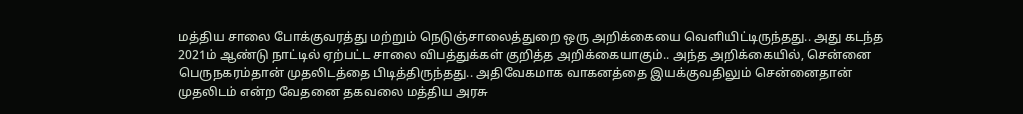மத்திய சாலை போக்குவரத்து மற்றும் நெடுஞ்சாலைத்துறை ஒரு அறிக்கையை வெளியிட்டிருந்தது.. அது கடந்த 2021ம் ஆண்டு நாட்டில் ஏற்பட்ட சாலை விபத்துக்கள் குறித்த அறிக்கையாகும்.. அந்த அறிக்கையில், சென்னை பெருநகரம்தான் முதலிடத்தை பிடித்திருந்தது.. அதிவேகமாக வாகனத்தை இயக்குவதிலும் சென்னைதான் முதலிடம் என்ற வேதனை தகவலை மத்திய அரசு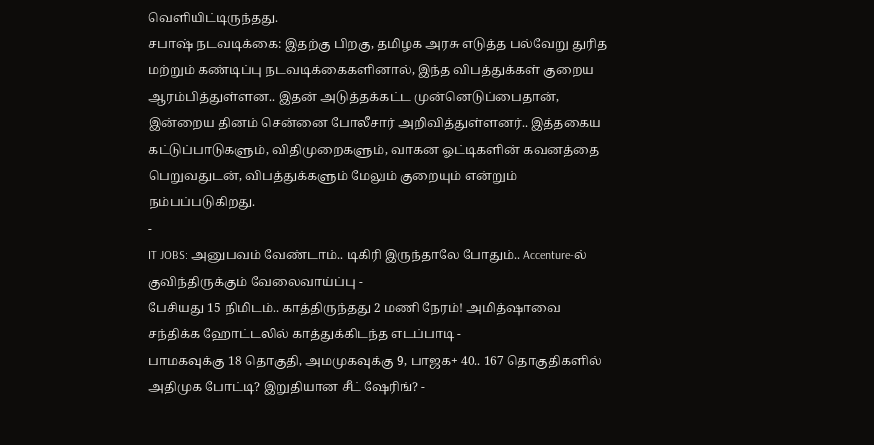வெளியிட்டிருந்தது.
சபாஷ் நடவடிக்கை: இதற்கு பிறகு, தமிழக அரசு எடுத்த பல்வேறு துரித மற்றும் கண்டிப்பு நடவடிக்கைகளினால், இந்த விபத்துக்கள் குறைய ஆரம்பித்துள்ளன.. இதன் அடுத்தக்கட்ட முன்னெடுப்பைதான், இன்றைய தினம் சென்னை போலீசார் அறிவித்துள்ளனர்.. இத்தகைய கட்டுப்பாடுகளும், விதிமுறைகளும், வாகன ஓட்டிகளின் கவனத்தை பெறுவதுடன், விபத்துக்களும் மேலும் குறையும் என்றும் நம்பப்படுகிறது.
-
IT JOBS: அனுபவம் வேண்டாம்.. டிகிரி இருந்தாலே போதும்.. Accenture-ல் குவிந்திருக்கும் வேலைவாய்ப்பு -
பேசியது 15 நிமிடம்.. காத்திருந்தது 2 மணி நேரம்! அமித்ஷாவை சந்திக்க ஹோட்டலில் காத்துக்கிடந்த எடப்பாடி -
பாமகவுக்கு 18 தொகுதி, அமமுகவுக்கு 9, பாஜக+ 40.. 167 தொகுதிகளில் அதிமுக போட்டி? இறுதியான சீட் ஷேரிங்? -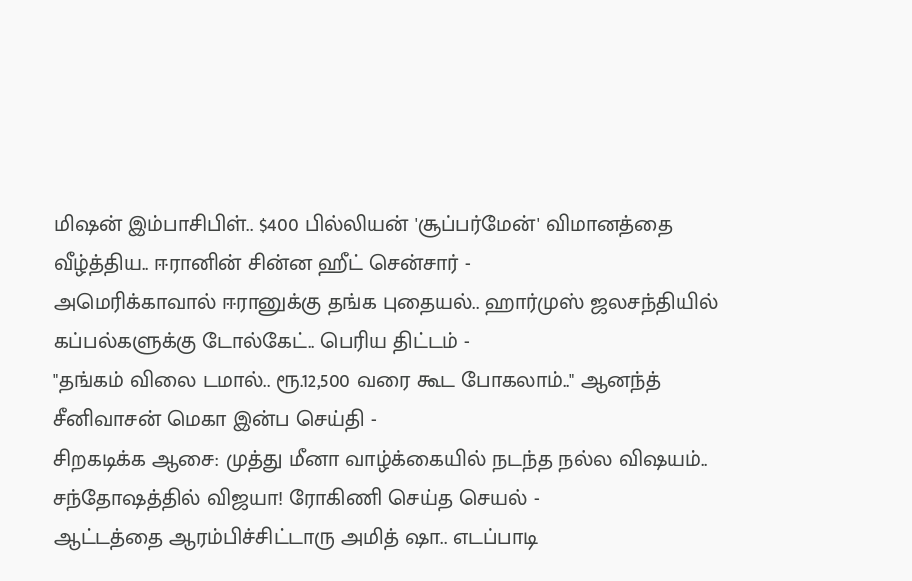மிஷன் இம்பாசிபிள்.. $400 பில்லியன் 'சூப்பர்மேன்' விமானத்தை வீழ்த்திய.. ஈரானின் சின்ன ஹீட் சென்சார் -
அமெரிக்காவால் ஈரானுக்கு தங்க புதையல்.. ஹார்முஸ் ஜலசந்தியில் கப்பல்களுக்கு டோல்கேட்.. பெரிய திட்டம் -
"தங்கம் விலை டமால்.. ரூ.12,500 வரை கூட போகலாம்.." ஆனந்த் சீனிவாசன் மெகா இன்ப செய்தி -
சிறகடிக்க ஆசை: முத்து மீனா வாழ்க்கையில் நடந்த நல்ல விஷயம்.. சந்தோஷத்தில் விஜயா! ரோகிணி செய்த செயல் -
ஆட்டத்தை ஆரம்பிச்சிட்டாரு அமித் ஷா.. எடப்பாடி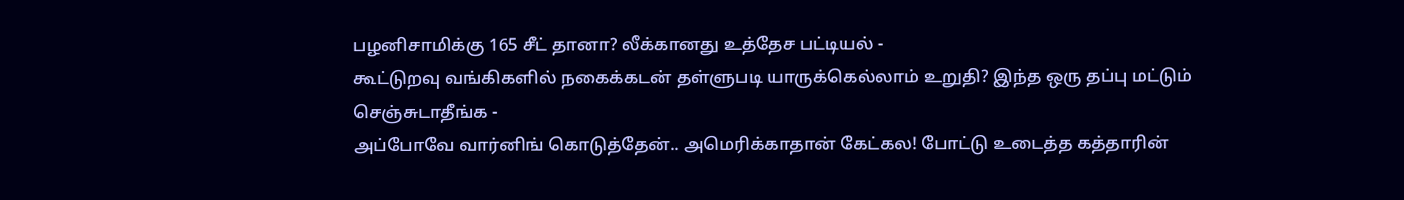பழனிசாமிக்கு 165 சீட் தானா? லீக்கானது உத்தேச பட்டியல் -
கூட்டுறவு வங்கிகளில் நகைக்கடன் தள்ளுபடி யாருக்கெல்லாம் உறுதி? இந்த ஒரு தப்பு மட்டும் செஞ்சுடாதீங்க -
அப்போவே வார்னிங் கொடுத்தேன்.. அமெரிக்காதான் கேட்கல! போட்டு உடைத்த கத்தாரின்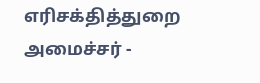எரிசக்தித்துறை அமைச்சர் -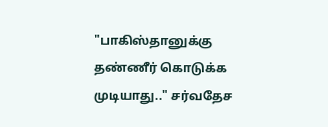"பாகிஸ்தானுக்கு தண்ணீர் கொடுக்க முடியாது.." சர்வதேச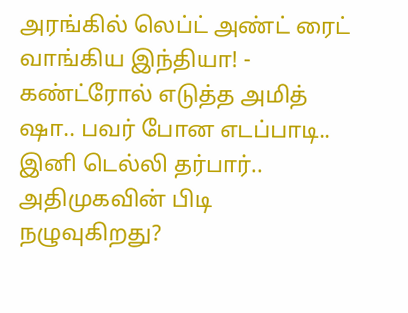அரங்கில் லெப்ட் அண்ட் ரைட் வாங்கிய இந்தியா! -
கண்ட்ரோல் எடுத்த அமித் ஷா.. பவர் போன எடப்பாடி.. இனி டெல்லி தர்பார்.. அதிமுகவின் பிடி நழுவுகிறது?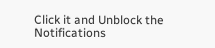Click it and Unblock the Notifications